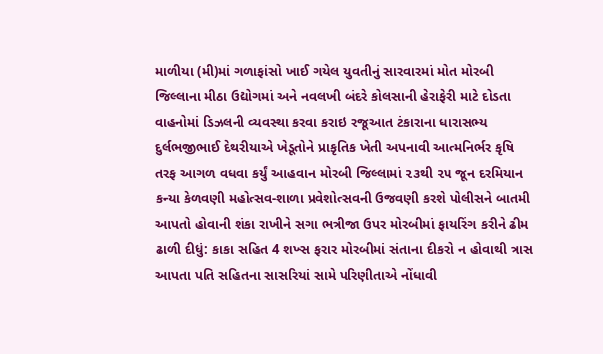માળીયા (મી)માં ગળાફાંસો ખાઈ ગયેલ યુવતીનું સારવારમાં મોત મોરબી જિલ્લાના મીઠા ઉદ્યોગમાં અને નવલખી બંદરે કોલસાની હેરાફેરી માટે દોડતા વાહનોમાં ડિઝલની વ્યવસ્થા કરવા કરાઇ રજૂઆત ટંકારાના ધારાસભ્ય દુર્લભજીભાઈ દેથરીયાએ ખેડૂતોને પ્રાકૃતિક ખેતી અપનાવી આત્મનિર્ભર કૃષિ તરફ આગળ વધવા કર્યું આહવાન મોરબી જિલ્લામાં ૨૩થી ૨૫ જૂન દરમિયાન કન્યા કેળવણી મહોત્સવ-શાળા પ્રવેશોત્સવની ઉજવણી કરશે પોલીસને બાતમી આપતો હોવાની શંકા રાખીને સગા ભત્રીજા ઉપર મોરબીમાં ફાયરિંગ કરીને ઢીમ ઢાળી દીધું: કાકા સહિત 4 શખ્સ ફરાર મોરબીમાં સંતાના દીકરો ન હોવાથી ત્રાસ આપતા પતિ સહિતના સાસરિયાં સામે પરિણીતાએ નોંધાવી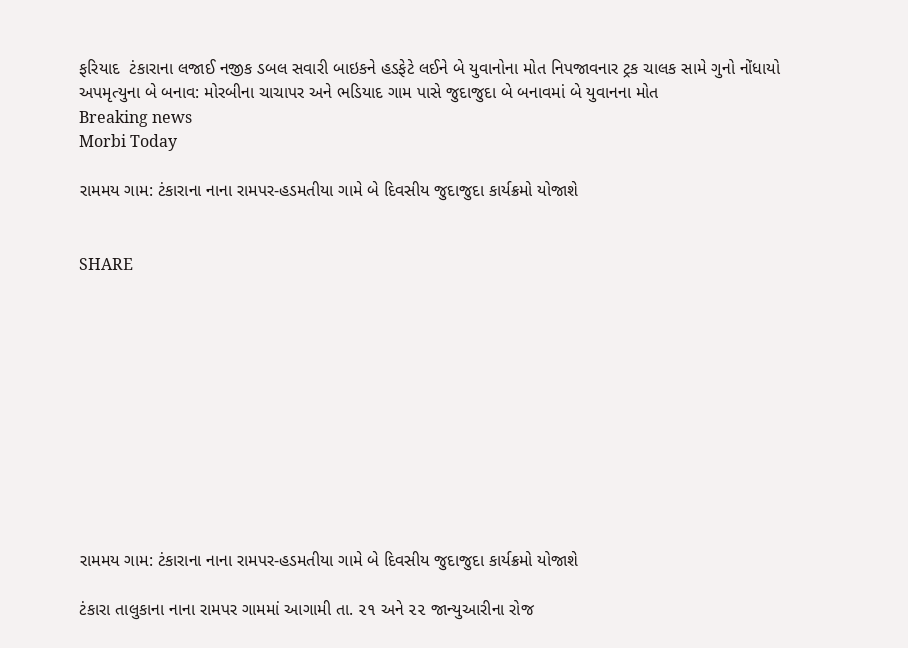ફરિયાદ  ટંકારાના લજાઈ નજીક ડબલ સવારી બાઇકને હડફેટે લઈને બે યુવાનોના મોત નિપજાવનાર ટ્રક ચાલક સામે ગુનો નોંધાયો અપમૃત્યુના બે બનાવ: મોરબીના ચાચાપર અને ભડિયાદ ગામ પાસે જુદાજુદા બે બનાવમાં બે યુવાનના મોત
Breaking news
Morbi Today

રામમય ગામ: ટંકારાના નાના રામપર-હડમતીયા ગામે બે દિવસીય જુદાજુદા કાર્યક્રમો યોજાશે


SHARE











રામમય ગામ: ટંકારાના નાના રામપર-હડમતીયા ગામે બે દિવસીય જુદાજુદા કાર્યક્રમો યોજાશે

ટંકારા તાલુકાના નાના રામપર ગામમાં આગામી તા. ૨૧ અને ૨૨ જાન્યુઆરીના રોજ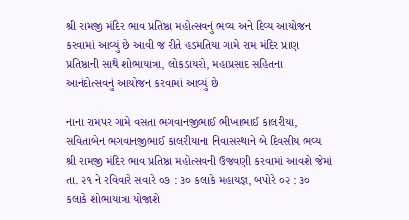શ્રી રામજી મંદિર ભાવ પ્રતિષ્ઠા મહોત્સવનું ભવ્ય અને દિવ્ય આયોજન કરવામાં આવ્યું છે આવી જ રીતે હડમતિયા ગામે રામ મંદિર પ્રાણ પ્રતિષ્ઠાની સાથે શોભાયાત્રા, લોકડાયરો, મહાપ્રસાદ સહિતના આનંદોત્સવનું આયોજન કરવામાં આવ્યું છે

નાના રામપર ગામે વસતા ભગવાનજીભાઈ ભીખાભાઈ કાલરીયા, સવિતાબેન ભગવાનજીભાઈ કાલરીયાના નિવાસસ્થાને બે દિવસીય ભવ્ય શ્રી રામજી મંદિર ભાવ પ્રતિષ્ઠા મહોત્સવની ઉજવણી કરવામાં આવશે જેમાં તા. ૨૧ ને રવિવારે સવારે ૦૭ : ૩૦ કલાકે મહાયજ્ઞ, બપોરે ૦૨ : ૩૦ કલાકે શોભાયાત્રા યોજાશે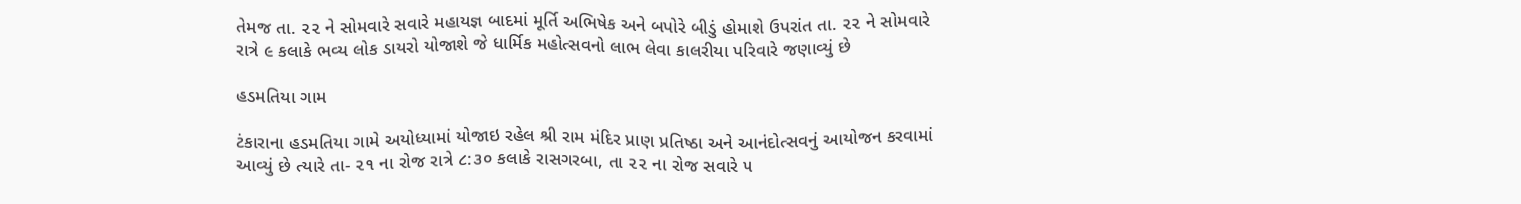તેમજ તા. ૨૨ ને સોમવારે સવારે મહાયજ્ઞ બાદમાં મૂર્તિ અભિષેક અને બપોરે બીડું હોમાશે ઉપરાંત તા. ૨૨ ને સોમવારે રાત્રે ૯ કલાકે ભવ્ય લોક ડાયરો યોજાશે જે ધાર્મિક મહોત્સવનો લાભ લેવા કાલરીયા પરિવારે જણાવ્યું છે

હડમતિયા ગામ

ટંકારાના હડમતિયા ગામે અયોધ્યામાં યોજાઇ રહેલ શ્રી રામ મંદિર પ્રાણ પ્રતિષ્ઠા અને આનંદોત્સવનું આયોજન કરવામાં આવ્યું છે ત્યારે તા- ૨૧ ના રોજ રાત્રે ૮:૩૦ કલાકે રાસગરબા, તા ૨૨ ના રોજ સવારે ૫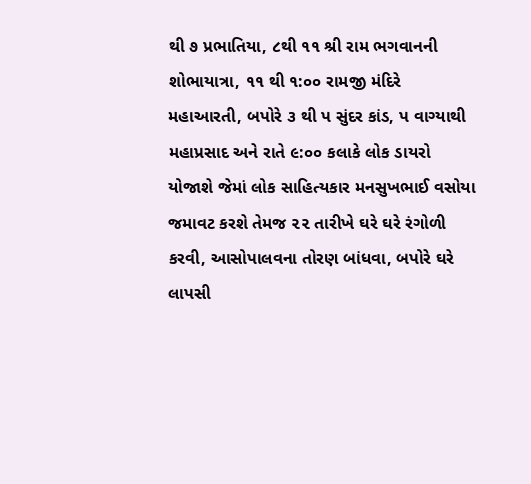થી ૭ પ્રભાતિયા, ૮થી ૧૧ શ્રી રામ ભગવાનની શોભાયાત્રા, ૧૧ થી ૧:૦૦ રામજી મંદિરે મહાઆરતી, બપોરે ૩ થી પ સુંદર કાંડ, પ વાગ્યાથી મહાપ્રસાદ અને રાતે ૯:૦૦ કલાકે લોક ડાયરો યોજાશે જેમાં લોક સાહિત્યકાર મનસુખભાઈ વસોયા જમાવટ કરશે તેમજ ૨૨ તારીખે ઘરે ઘરે રંગોળી કરવી, આસોપાલવના તોરણ બાંધવા, બપોરે ઘરે લાપસી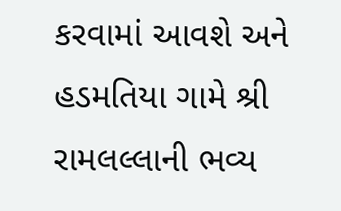કરવામાં આવશે અને હડમતિયા ગામે શ્રી રામલલ્લાની ભવ્ય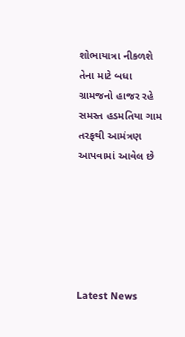શોભાયાત્રા નીકળશે તેના માટે બધા ગ્રામજનો હાજર રહે સમસ્ત હડમતિયા ગામ તરફથી આમંત્રણ આપવામાં આવેલ છે






Latest News